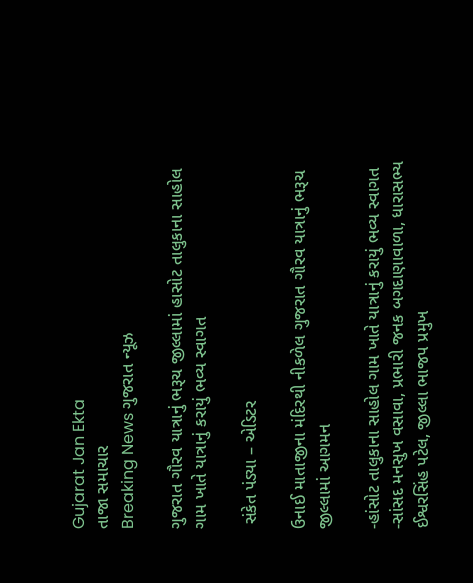Gujarat Jan Ekta
તાજા સમાચાર
Breaking News ગુજરાત ન્યૂઝ

ગુજરાત ગૌરવ યાત્રાનું ભરૂચ જીલ્લામાં હાસોટ તાલુકાના સાહોલ ગામ ખાતે યાત્રાનું કરાયું ભવ્ય સ્વાગત

 સંકેત પંડ્યા – એડિટર

ઉનાઈ માતાજીના મંદિરથી નીકળેલ ગુજરાત ગૌરવ યાત્રાનું ભરૂચ જીલ્લામાં આગમન

-હાંસોટ તાલુકાના સાહોલ ગામ ખાતે યાત્રાનું કરાયું ભવ્ય સ્વાગત
-સાંસદ મનસુખ વસાવા, પ્રભારી જનક બગદાણાવાળા, ધારાસભ્ય ઈશ્વરસિંહ પટેલ, જીલ્લા ભાજપ પ્રમુખ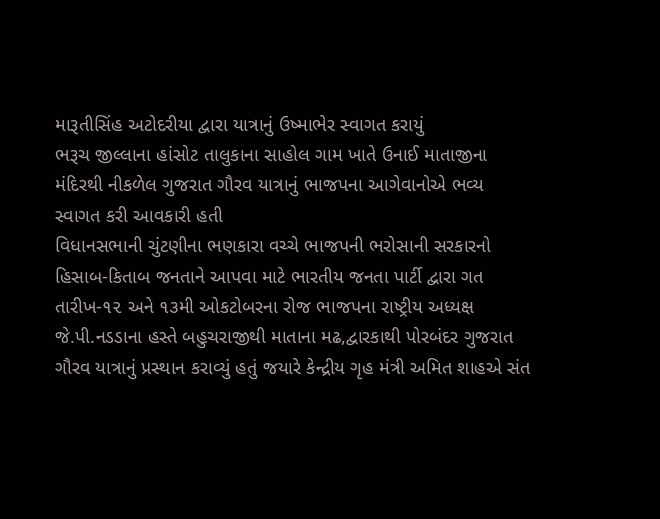મારૂતીસિંહ અટોદરીયા દ્વારા યાત્રાનું ઉષ્માભેર સ્વાગત કરાયું
ભરૂચ જીલ્લાના હાંસોટ તાલુકાના સાહોલ ગામ ખાતે ઉનાઈ માતાજીના મંદિરથી નીકળેલ ગુજરાત ગૌરવ યાત્રાનું ભાજપના આગેવાનોએ ભવ્ય સ્વાગત કરી આવકારી હતી
વિધાનસભાની ચુંટણીના ભણકારા વચ્ચે ભાજપની ભરોસાની સરકારનો હિસાબ-કિતાબ જનતાને આપવા માટે ભારતીય જનતા પાર્ટી દ્વારા ગત તારીખ-૧૨ અને ૧૩મી ઓકટોબરના રોજ ભાજપના રાષ્ટ્રીય અધ્યક્ષ જે.પી.નડડાના હસ્તે બહુચરાજીથી માતાના મઢ,દ્વારકાથી પોરબંદર ગુજરાત ગૌરવ યાત્રાનું પ્રસ્થાન કરાવ્યું હતું જયારે કેન્દ્રીય ગૃહ મંત્રી અમિત શાહએ સંત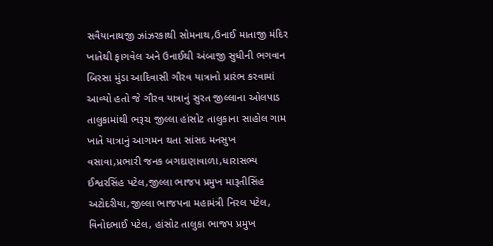સવૈયાનાથજી ઝાંઝરકાથી સોમનાથ,ઉનાઈ માતાજી મંદિર ખાતેથી ફાગવેલ અને ઉનાઈથી અંબાજી સુધીની ભગવાન બિરસા મુંડા આદિવાસી ગૌરવ યાત્રાનો પ્રારંભ કરવામાં આવ્યો હતો જે ગૌરવ યાત્રાનું સુરત જીલ્લાના ઓલપાડ તાલુકામાંથી ભરૂચ જીલ્લા હાંસોટ તાલુકાના સાહોલ ગામ ખાતે યાત્રાનું આગમન થતા સાંસદ મનસુખ વસાવા,પ્રભારી જનક બગદાણાવાળા,ધારાસભ્ય ઈશ્વરસિંહ પટેલ,જીલ્લા ભાજપ પ્રમુખ મારૂતીસિંહ અટોદરીયા,જીલ્લા ભાજપના મહામંત્રી નિરલ પટેલ, વિનોદભાઈ પટેલ, હાંસોટ તાલુકા ભાજપ પ્રમુખ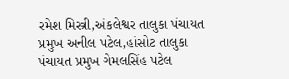રમેશ મિસ્ત્રી,અંકલેશ્વર તાલુકા પંચાયત પ્રમુખ અનીલ પટેલ,હાંસોટ તાલુકા પંચાયત પ્રમુખ ગેમલસિંહ પટેલ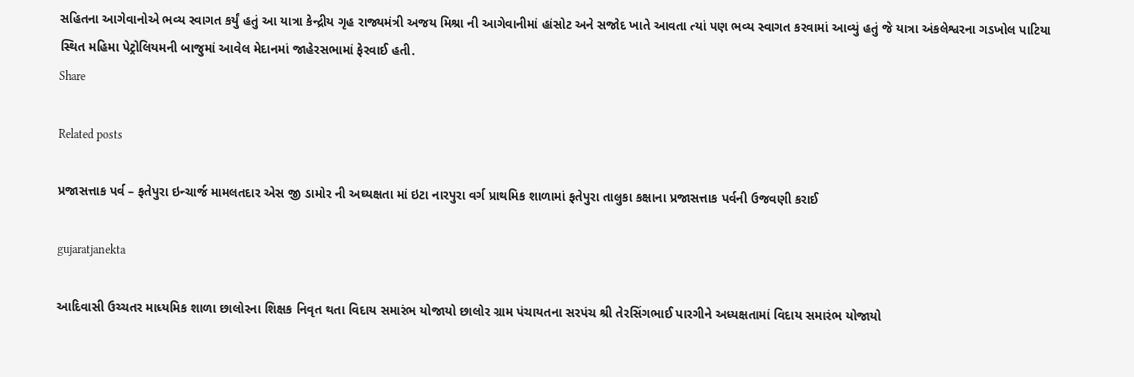સહિતના આગેવાનોએ ભવ્ય સ્વાગત કર્યું હતું આ યાત્રા કેન્દ્રીય ગૃહ રાજ્યમંત્રી અજય મિશ્રા ની આગેવાનીમાં હાંસોટ અને સજોદ ખાતે આવતા ત્યાં પણ ભવ્ય સ્વાગત કરવામાં આવ્યું હતું જે યાત્રા અંકલેશ્વરના ગડખોલ પાટિયા સ્થિત મહિમા પેટ્રોલિયમની બાજુમાં આવેલ મેદાનમાં જાહેરસભામાં ફેરવાઈ હતી.
Share

Related posts

પ્રજાસત્તાક પર્વ – ફતેપુરા ઇન્ચાર્જ મામલતદાર એસ જી ડામોર ની અઘ્યક્ષતા માં ઇટા નારપુરા વર્ગ પ્રાથમિક શાળામાં ફતેપુરા તાલુકા કક્ષાના પ્રજાસત્તાક પર્વની ઉજવણી કરાઈ

gujaratjanekta

આદિવાસી ઉચ્ચતર માધ્યમિક શાળા છાલોરના શિક્ષક નિવૃત થતા વિદાય સમારંભ યોજાયો છાલોર ગ્રામ પંચાયતના સરપંચ શ્રી તેરસિંગભાઈ પારગીને અધ્યક્ષતામાં વિદાય સમારંભ યોજાયો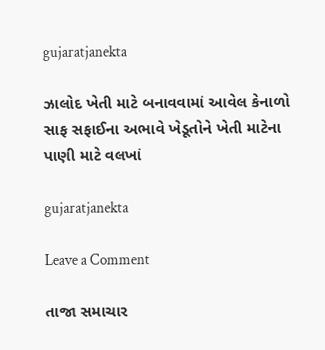gujaratjanekta

ઝાલોદ ખેતી માટે બનાવવામાં આવેલ કેનાળો સાફ સફાઈના અભાવે ખેડૂતોને ખેતી માટેના પાણી માટે વલખાં

gujaratjanekta

Leave a Comment

તાજા સમાચાર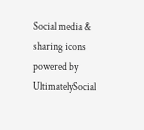Social media & sharing icons powered by UltimatelySocial